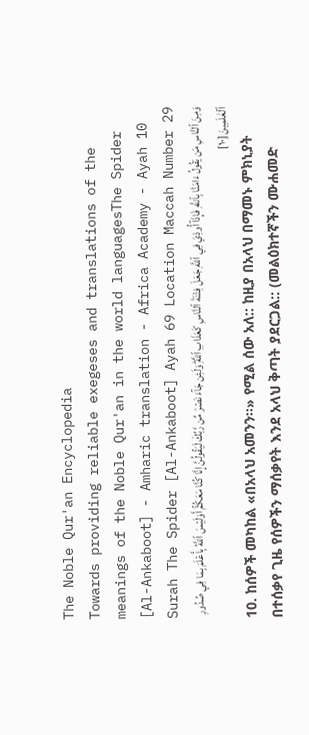The Noble Qur'an Encyclopedia
Towards providing reliable exegeses and translations of the meanings of the Noble Qur'an in the world languagesThe Spider [Al-Ankaboot] - Amharic translation - Africa Academy - Ayah 10
Surah The Spider [Al-Ankaboot] Ayah 69 Location Maccah Number 29
وَمِنَ ٱلنَّاسِ مَن يَقُولُ ءَامَنَّا بِٱللَّهِ فَإِذَآ أُوذِيَ فِي ٱللَّهِ جَعَلَ فِتۡنَةَ ٱلنَّاسِ كَعَذَابِ ٱللَّهِۖ وَلَئِن جَآءَ نَصۡرٞ مِّن رَّبِّكَ لَيَقُولُنَّ إِنَّا كُنَّا مَعَكُمۡۚ أَوَلَيۡسَ ٱللَّهُ بِأَعۡلَمَ بِمَا فِي صُدُورِ ٱلۡعَٰلَمِينَ [١٠]
10. ከሰዎች መካከል «በአላህ አመንን።» የሚል ሰው አለ:: ከዚያ በአላህ በማመኑ ምክኒያት በተሰቃየ ጊዜ የሰዎችን ማሰቃየት እንደ አላህ ቅጣት ያደርጋል:: (መልዕክተኛችን ሙሐመድ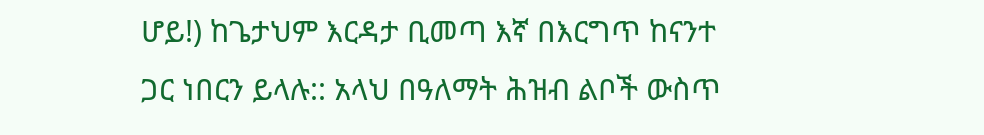ሆይ!) ከጌታህም እርዳታ ቢመጣ እኛ በእርግጥ ከናንተ ጋር ነበርን ይላሉ:: አላህ በዓለማት ሕዝብ ልቦች ውስጥ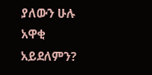ያለውን ሁሉ አዋቂ አይደለምን?